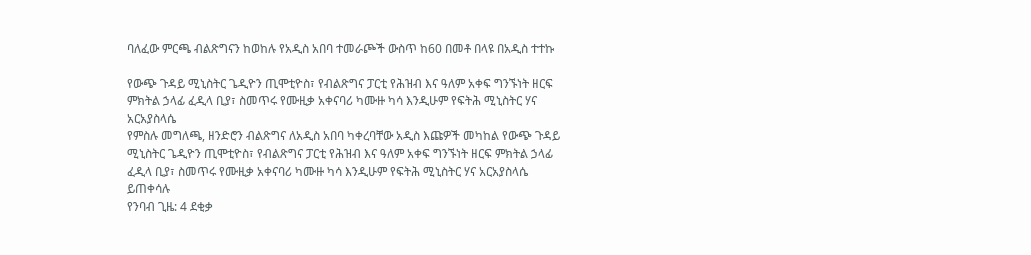ባለፈው ምርጫ ብልጽግናን ከወከሉ የአዲስ አበባ ተመራጮች ውስጥ ከ60 በመቶ በላዩ በአዲስ ተተኩ

የውጭ ጉዳይ ሚኒስትር ጌዲዮን ጢሞቲዮስ፣ የብልጽግና ፓርቲ የሕዝብ እና ዓለም አቀፍ ግንኙነት ዘርፍ ምክትል ኃላፊ ፈዲላ ቢያ፣ ስመጥሩ የሙዚቃ አቀናባሪ ካሙዙ ካሳ እንዲሁም የፍትሕ ሚኒስትር ሃና አርአያስላሴ
የምስሉ መግለጫ, ዘንድሮን ብልጽግና ለአዲስ አበባ ካቀረባቸው አዲስ እጩዎች መካከል የውጭ ጉዳይ ሚኒስትር ጌዲዮን ጢሞቲዮስ፣ የብልጽግና ፓርቲ የሕዝብ እና ዓለም አቀፍ ግንኙነት ዘርፍ ምክትል ኃላፊ ፈዲላ ቢያ፣ ስመጥሩ የሙዚቃ አቀናባሪ ካሙዙ ካሳ እንዲሁም የፍትሕ ሚኒስትር ሃና አርአያስላሴ ይጠቀሳሉ
የንባብ ጊዜ: 4 ደቂቃ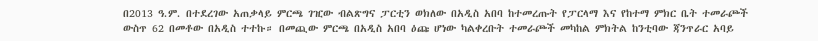በ2013 ዓ.ም. በተደረገው አጠቃላይ ምርጫ ገዢው ብልጽግና ፓርቲን ወክለው በአዲስ አበባ ከተመረጡት የፓርላማ እና የከተማ ምክር ቤት ተመራጮች ውስጥ 62 በመቶው በአዲስ ተተኩ። በመጪው ምርጫ በአዲስ አበባ ዕጩ ሆነው ካልቀረቡት ተመራጮች መካከል ምክትል ከንቲባው ጃንጥራር አባይ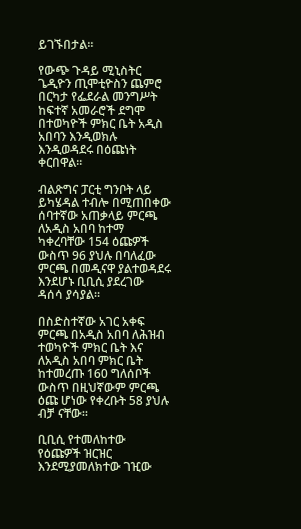ይገኙበታል።

የውጭ ጉዳይ ሚኒስትር ጌዲዮን ጢሞቲዮስን ጨምሮ በርካታ የፌደራል መንግሥት ከፍተኛ አመራሮች ደግሞ በተወካዮች ምክር ቤት አዲስ አበባን እንዲወክሉ እንዲወዳደሩ በዕጩነት ቀርበዋል።

ብልጽግና ፓርቲ ግንቦት ላይ ይካሄዳል ተብሎ በሚጠበቀው ሰባተኛው አጠቃላይ ምርጫ ለአዲስ አበባ ከተማ ካቀረባቸው 154 ዕጩዎች ውስጥ 96 ያህሉ በባለፈው ምርጫ በመዲናዋ ያልተወዳደሩ እንደሆኑ ቢቢሲ ያደረገው ዳሰሳ ያሳያል።

በስድስተኛው አገር አቀፍ ምርጫ በአዲስ አበባ ለሕዝብ ተወካዮች ምክር ቤት እና ለአዲስ አበባ ምክር ቤት ከተመረጡ 160 ግለሰቦች ውስጥ በዚህኛውም ምርጫ ዕጩ ሆነው የቀረቡት 58 ያህሉ ብቻ ናቸው።

ቢቢሲ የተመለከተው የዕጩዎች ዝርዝር እንደሚያመለክተው ገዢው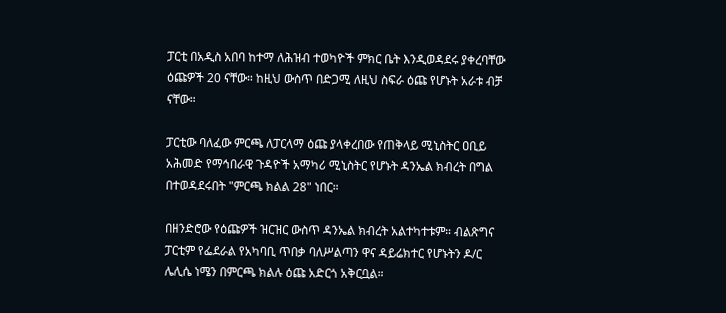ፓርቲ በአዲስ አበባ ከተማ ለሕዝብ ተወካዮች ምክር ቤት እንዲወዳደሩ ያቀረባቸው ዕጩዎች 20 ናቸው። ከዚህ ውስጥ በድጋሚ ለዚህ ስፍራ ዕጩ የሆኑት አራቱ ብቻ ናቸው።

ፓርቲው ባለፈው ምርጫ ለፓርላማ ዕጩ ያላቀረበው የጠቅላይ ሚኒስትር ዐቢይ አሕመድ የማኅበራዊ ጉዳዮች አማካሪ ሚኒስትር የሆኑት ዳንኤል ክብረት በግል በተወዳደሩበት "ምርጫ ክልል 28" ነበር።

በዘንድሮው የዕጩዎች ዝርዝር ውስጥ ዳንኤል ክብረት አልተካተቱም። ብልጽግና ፓርቲም የፌደራል የአካባቢ ጥበቃ ባለሥልጣን ዋና ዳይሬክተር የሆኑትን ዶ/ር ሌሊሴ ነሜን በምርጫ ክልሉ ዕጩ አድርጎ አቅርቧል።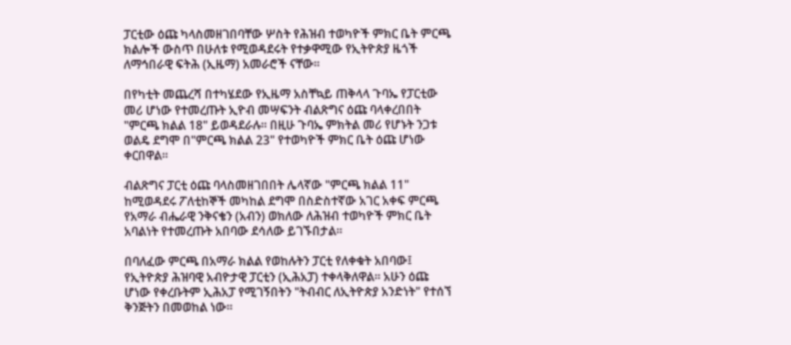ፓርቲው ዕጩ ካላስመዘገበባቸው ሦስት የሕዝብ ተወካዮች ምክር ቤት ምርጫ ክልሎች ውስጥ በሁለቱ የሚወዳደሩት የተቃዋሚው የኢትዮጵያ ዜጎች ለማኅበራዊ ፍትሕ (ኢዜማ) አመራሮች ናቸው።

በየካቲት መጨረሻ በተካሄደው የኢዜማ አስቸኳይ ጠቅላላ ጉባኤ የፓርቲው መሪ ሆነው የተመረጡት ኢዮብ መሣፍንት ብልጽግና ዕጩ ባላቀረበበት "ምርጫ ክልል 18" ይወዳደራሉ። በዚሁ ጉባኤ ምክትል መሪ የሆኑት ንጋቱ ወልዴ ደግሞ በ"ምርጫ ክልል 23" የተወካዮች ምክር ቤት ዕጩ ሆነው ቀርበዋል።

ብልጽግና ፓርቲ ዕጩ ባላስመዘገበበት ሌላኛው "ምርጫ ክልል 11" ከሚወዳደሩ ፖለቲከኞች መካከል ደግሞ በስድስተኛው አገር አቀፍ ምርጫ የአማራ ብሔራዊ ንቅናቄን (አብን) ወክለው ለሕዝብ ተወካዮች ምክር ቤት አባልነት የተመረጡት አበባው ደሳለው ይገኙበታል።

በባለፈው ምርጫ በአማራ ክልል የወከሉትን ፓርቲ የለቀቁት አበባው፤ የኢትዮጵያ ሕዝባዊ አብዮታዊ ፓርቲን (ኢሕአፓ) ተቀላቅለዋል። አሁን ዕጩ ሆነው የቀረቡትም ኢሕአፓ የሚገኝበትን "ትብብር ለኢትዮጵያ አንድነት" የተሰኘ ቅንጅትን በመወከል ነው።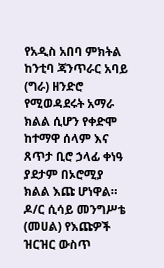የአዲስ አበባ ምክትል ከንቲባ ጃንጥራር አባይ (ግራ) ዘንድሮ የሚወዳደሩት አማራ ክልል ሲሆን የቀድሞ ከተማዋ ሰላም እና ጸጥታ ቢሮ ኃላፊ ቀነዓ ያደታም በኦሮሚያ ክልል እጩ ሆነዋል። ዶ/ር ሲሳይ መንግሥቴ (መሀል) የእጩዎች ዝርዝር ውስጥ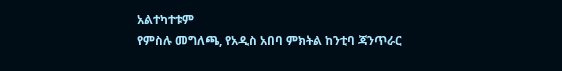አልተካተቱም
የምስሉ መግለጫ, የአዲስ አበባ ምክትል ከንቲባ ጃንጥራር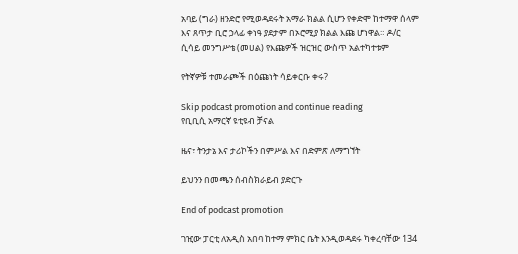አባይ (ግራ) ዘንድሮ የሚወዳደሩት አማራ ክልል ሲሆን የቀድሞ ከተማዋ ሰላም እና ጸጥታ ቢሮ ኃላፊ ቀነዓ ያደታም በኦሮሚያ ክልል እጩ ሆነዋል። ዶ/ር ሲሳይ መንግሥቴ (መሀል) የእጩዎች ዝርዝር ውስጥ አልተካተቱም

የትኛዎቹ ተመራጮች በዕጩነት ሳይቀርቡ ቀሩ?

Skip podcast promotion and continue reading
የቢቢሲ አማርኛ ዩቲዩብ ቻናል

ዜና፣ ትንታኔ እና ታሪኮችን በምሥል እና በድምጽ ለማግኘት

ይህንን በመጫን ሰብስክራይብ ያድርጉ

End of podcast promotion

ገዢው ፓርቲ ለአዲስ አበባ ከተማ ምክር ቤት እንዲወዳደሩ ካቀረባቸው 134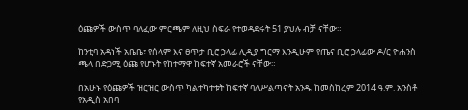ዕጩዎች ውስጥ ባለፈው ምርጫም ለዚህ ስፍራ የተወዳደሩት 51 ያህሉ ብቻ ናቸው።

ከንቲባ አዳነች አቤቤ፣ የሰላም እና ፀጥታ ቢሮ ኃላፊ ሊዲያ ግርማ እንዲሁም የጤና ቢሮ ኃላፊው ዶ/ር ዮሐንስ ጫላ በድጋሚ ዕጩ የሆኑት የከተማዋ ከፍተኛ አመራሮች ናቸው።

በአሁኑ የዕጩዎች ዝርዝር ውስጥ ካልተካተቱት ከፍተኛ ባለሥልጣናት አንዱ ከመስከረም 2014 ዓ.ም. አንስቶ የአዲስ አበባ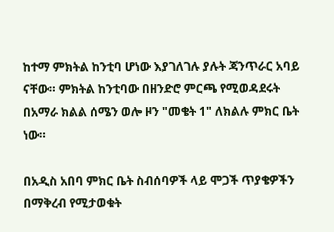ከተማ ምክትል ከንቲባ ሆነው እያገለገሉ ያሉት ጃንጥራር አባይ ናቸው። ምክትል ከንቲባው በዘንድሮ ምርጫ የሚወዳደሩት በአማራ ክልል ሰሜን ወሎ ዞን "መቄት 1" ለክልሉ ምክር ቤት ነው።

በአዲስ አበባ ምክር ቤት ስብሰባዎች ላይ ሞጋች ጥያቄዎችን በማቅረብ የሚታወቁት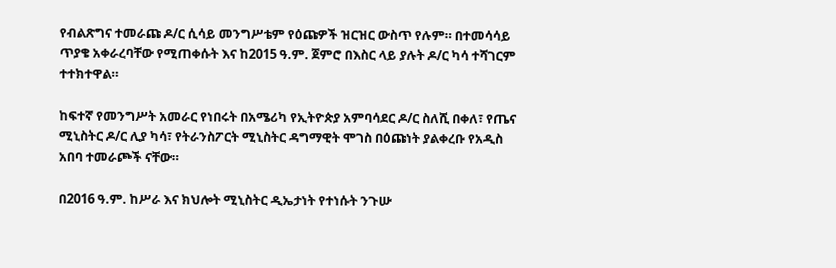የብልጽግና ተመራጩ ዶ/ር ሲሳይ መንግሥቴም የዕጩዎች ዝርዝር ውስጥ የሉም። በተመሳሳይ ጥያቄ አቀራረባቸው የሚጠቀሱት እና ከ2015 ዓ.ም. ጀምሮ በእስር ላይ ያሉት ዶ/ር ካሳ ተሻገርም ተተክተዋል።

ከፍተኛ የመንግሥት አመራር የነበሩት በአሜሪካ የኢትዮጵያ አምባሳደር ዶ/ር ስለሺ በቀለ፣ የጤና ሚኒስትር ዶ/ር ሊያ ካሳ፣ የትራንስፖርት ሚኒስትር ዳግማዊት ሞገስ በዕጩነት ያልቀረቡ የአዲስ አበባ ተመራጮች ናቸው።

በ2016 ዓ.ም. ከሥራ እና ክህሎት ሚኒስትር ዲኤታነት የተነሱት ንጉሡ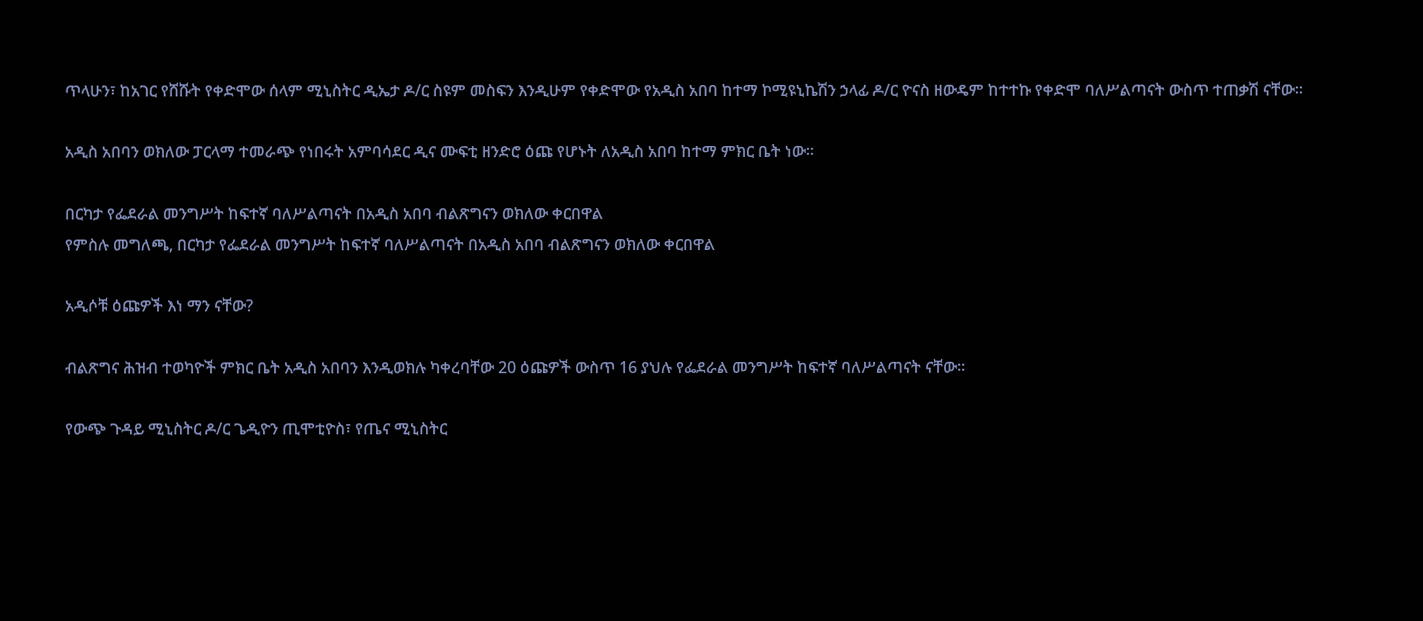ጥላሁን፣ ከአገር የሸሹት የቀድሞው ሰላም ሚኒስትር ዲኤታ ዶ/ር ስዩም መስፍን እንዲሁም የቀድሞው የአዲስ አበባ ከተማ ኮሚዩኒኬሽን ኃላፊ ዶ/ር ዮናስ ዘውዴም ከተተኩ የቀድሞ ባለሥልጣናት ውስጥ ተጠቃሽ ናቸው።

አዲስ አበባን ወክለው ፓርላማ ተመራጭ የነበሩት አምባሳደር ዲና ሙፍቲ ዘንድሮ ዕጩ የሆኑት ለአዲስ አበባ ከተማ ምክር ቤት ነው።

በርካታ የፌደራል መንግሥት ከፍተኛ ባለሥልጣናት በአዲስ አበባ ብልጽግናን ወክለው ቀርበዋል
የምስሉ መግለጫ, በርካታ የፌደራል መንግሥት ከፍተኛ ባለሥልጣናት በአዲስ አበባ ብልጽግናን ወክለው ቀርበዋል

አዲሶቹ ዕጩዎች እነ ማን ናቸው?

ብልጽግና ሕዝብ ተወካዮች ምክር ቤት አዲስ አበባን እንዲወክሉ ካቀረባቸው 20 ዕጩዎች ውስጥ 16 ያህሉ የፌደራል መንግሥት ከፍተኛ ባለሥልጣናት ናቸው።

የውጭ ጉዳይ ሚኒስትር ዶ/ር ጌዲዮን ጢሞቲዮስ፣ የጤና ሚኒስትር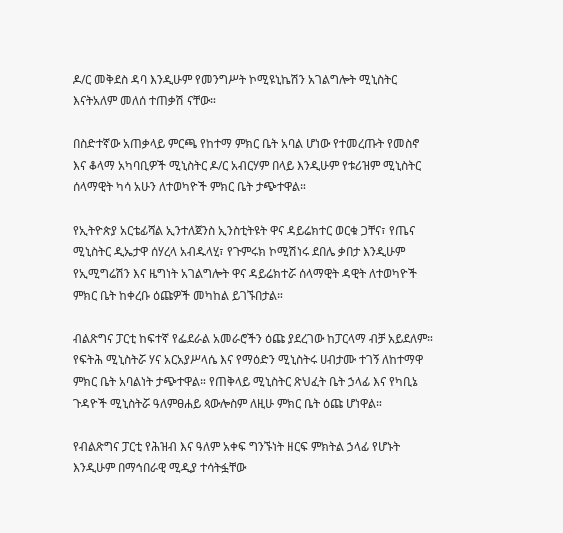ዶ/ር መቅደስ ዳባ እንዲሁም የመንግሥት ኮሚዩኒኬሽን አገልግሎት ሚኒስትር እናትአለም መለሰ ተጠቃሽ ናቸው።

በስድተኛው አጠቃላይ ምርጫ የከተማ ምክር ቤት አባል ሆነው የተመረጡት የመስኖ እና ቆላማ አካባቢዎች ሚኒስትር ዶ/ር አብርሃም በላይ እንዲሁም የቱሪዝም ሚኒስትር ሰላማዊት ካሳ አሁን ለተወካዮች ምክር ቤት ታጭተዋል።

የኢትዮጵያ አርቴፊሻል ኢንተለጀንስ ኢንስቲትዩት ዋና ዳይሬክተር ወርቁ ጋቸና፣ የጤና ሚኒስትር ዲኤታዋ ሰሃረላ አብዱላሂ፣ የጉምሩክ ኮሚሽነሩ ደበሌ ቃበታ እንዲሁም የኢሚግሬሽን እና ዜግነት አገልግሎት ዋና ዳይሬክተሯ ሰላማዊት ዳዊት ለተወካዮች ምክር ቤት ከቀረቡ ዕጩዎች መካከል ይገኙበታል።

ብልጽግና ፓርቲ ከፍተኛ የፌደራል አመራሮችን ዕጩ ያደረገው ከፓርላማ ብቻ አይደለም። የፍትሕ ሚኒስትሯ ሃና አርአያሥላሴ እና የማዕድን ሚኒስትሩ ሀብታሙ ተገኝ ለከተማዋ ምክር ቤት አባልነት ታጭተዋል። የጠቅላይ ሚኒስትር ጽህፈት ቤት ኃላፊ እና የካቢኔ ጉዳዮች ሚኒስትሯ ዓለምፀሐይ ጳውሎስም ለዚሁ ምክር ቤት ዕጩ ሆነዋል።

የብልጽግና ፓርቲ የሕዝብ እና ዓለም አቀፍ ግንኙነት ዘርፍ ምክትል ኃላፊ የሆኑት እንዲሁም በማኅበራዊ ሚዲያ ተሳትፏቸው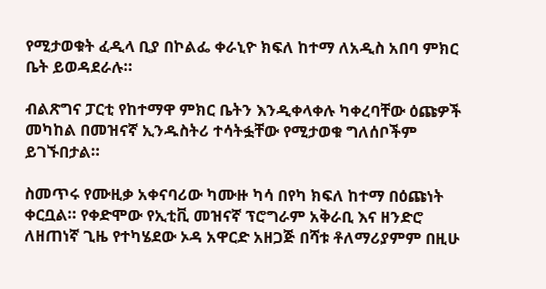የሚታወቁት ፈዲላ ቢያ በኮልፌ ቀራኒዮ ክፍለ ከተማ ለአዲስ አበባ ምክር ቤት ይወዳደራሉ።

ብልጽግና ፓርቲ የከተማዋ ምክር ቤትን እንዲቀላቀሉ ካቀረባቸው ዕጩዎች መካከል በመዝናኛ ኢንዱስትሪ ተሳትፏቸው የሚታወቁ ግለሰቦችም ይገኙበታል።

ስመጥሩ የሙዚቃ አቀናባሪው ካሙዙ ካሳ በየካ ክፍለ ከተማ በዕጩነት ቀርቧል። የቀድሞው የኢቲቪ መዝናኛ ፕሮግራም አቅራቢ እና ዘንድሮ ለዘጠነኛ ጊዜ የተካሄደው ኦዳ አዋርድ አዘጋጅ በሻቱ ቶለማሪያምም በዚሁ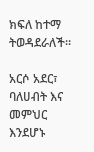ክፍለ ከተማ ትወዳደራለች።

አርሶ አደር፣ ባለሀብት እና መምህር እንደሆኑ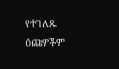የተገለጹ ዕጩዎችም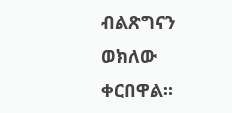ብልጽግናን ወክለው ቀርበዋል።